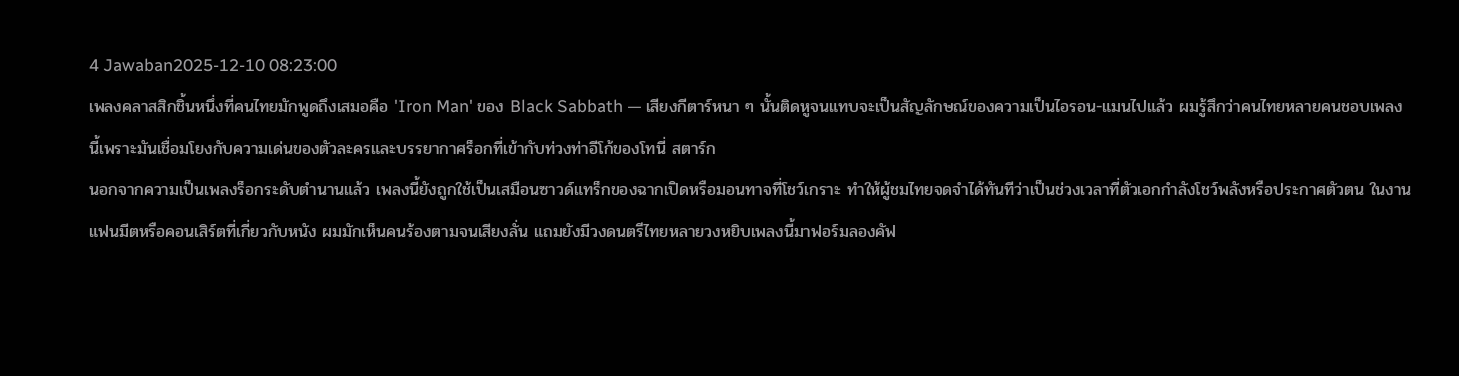4 Jawaban2025-12-10 08:23:00
เพลงคลาสสิกชิ้นหนึ่งที่คนไทยมักพูดถึงเสมอคือ 'Iron Man' ของ Black Sabbath — เสียงกีตาร์หนา ๆ นั้นติดหูจนแทบจะเป็นสัญลักษณ์ของความเป็นไอรอน-แมนไปแล้ว ผมรู้สึกว่าคนไทยหลายคนชอบเพลงนี้เพราะมันเชื่อมโยงกับความเด่นของตัวละครและบรรยากาศร็อกที่เข้ากับท่วงท่าอีโก้ของโทนี่ สตาร์ก
นอกจากความเป็นเพลงร็อกระดับตำนานแล้ว เพลงนี้ยังถูกใช้เป็นเสมือนซาวด์แทร็กของฉากเปิดหรือมอนทาจที่โชว์เกราะ ทำให้ผู้ชมไทยจดจำได้ทันทีว่าเป็นช่วงเวลาที่ตัวเอกกำลังโชว์พลังหรือประกาศตัวตน ในงานแฟนมีตหรือคอนเสิร์ตที่เกี่ยวกับหนัง ผมมักเห็นคนร้องตามจนเสียงลั่น แถมยังมีวงดนตรีไทยหลายวงหยิบเพลงนี้มาฟอร์มลองคัฟ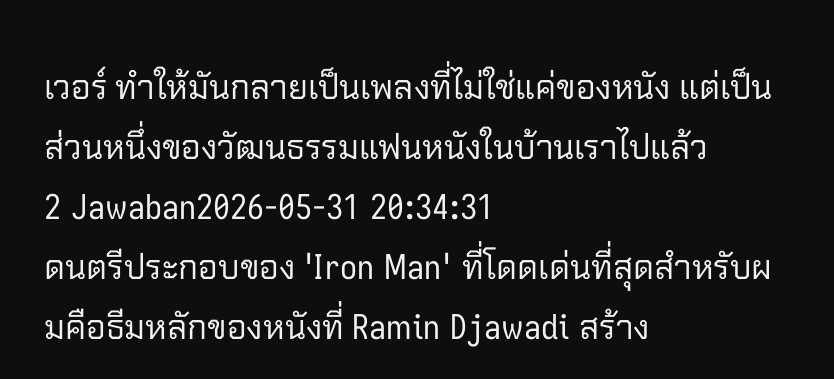เวอร์ ทำให้มันกลายเป็นเพลงที่ไม่ใช่แค่ของหนัง แต่เป็นส่วนหนึ่งของวัฒนธรรมแฟนหนังในบ้านเราไปแล้ว
2 Jawaban2026-05-31 20:34:31
ดนตรีประกอบของ 'Iron Man' ที่โดดเด่นที่สุดสำหรับผมคือธีมหลักของหนังที่ Ramin Djawadi สร้าง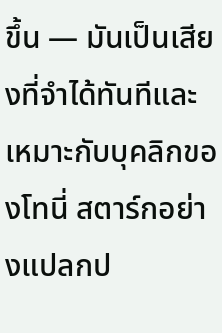ขึ้น — มันเป็นเสียงที่จำได้ทันทีและเหมาะกับบุคลิกของโทนี่ สตาร์กอย่างแปลกป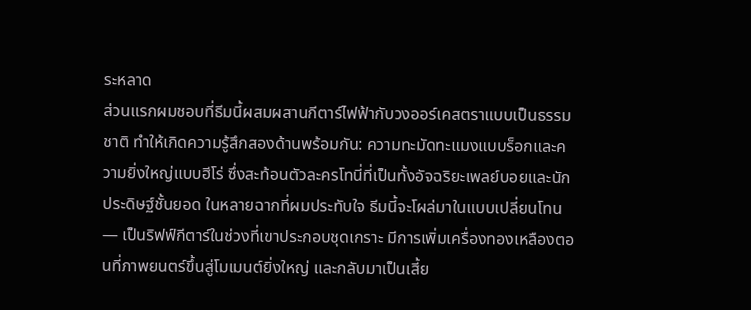ระหลาด
ส่วนแรกผมชอบที่ธีมนี้ผสมผสานกีตาร์ไฟฟ้ากับวงออร์เคสตราแบบเป็นธรรมชาติ ทำให้เกิดความรู้สึกสองด้านพร้อมกัน: ความทะมัดทะแมงแบบร็อกและความยิ่งใหญ่แบบฮีโร่ ซึ่งสะท้อนตัวละครโทนี่ที่เป็นทั้งอัจฉริยะเพลย์บอยและนักประดิษฐ์ชั้นยอด ในหลายฉากที่ผมประทับใจ ธีมนี้จะโผล่มาในแบบเปลี่ยนโทน — เป็นริฟฟ์กีตาร์ในช่วงที่เขาประกอบชุดเกราะ มีการเพิ่มเครื่องทองเหลืองตอนที่ภาพยนตร์ขึ้นสู่โมเมนต์ยิ่งใหญ่ และกลับมาเป็นเสี้ย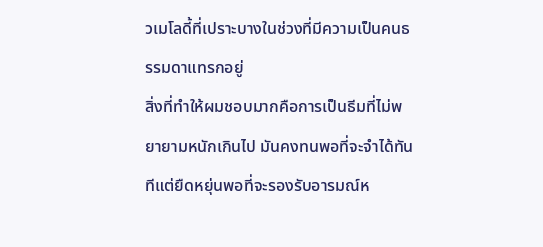วเมโลดี้ที่เปราะบางในช่วงที่มีความเป็นคนธรรมดาแทรกอยู่
สิ่งที่ทำให้ผมชอบมากคือการเป็นธีมที่ไม่พยายามหนักเกินไป มันคงทนพอที่จะจำได้ทันทีแต่ยืดหยุ่นพอที่จะรองรับอารมณ์ห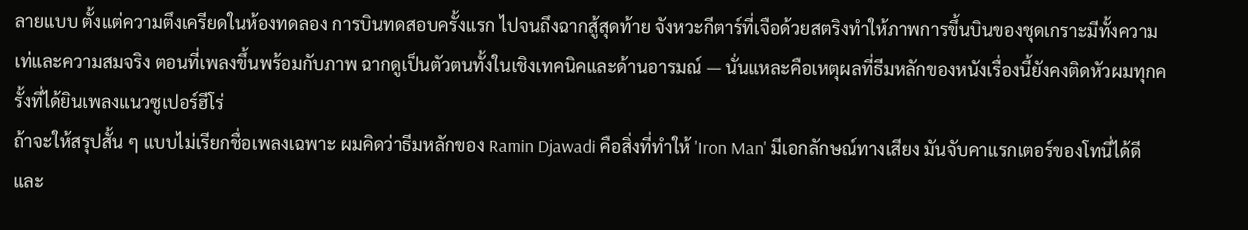ลายแบบ ตั้งแต่ความตึงเครียดในห้องทดลอง การบินทดสอบครั้งแรก ไปจนถึงฉากสู้สุดท้าย จังหวะกีตาร์ที่เจือด้วยสตริงทำให้ภาพการขึ้นบินของชุดเกราะมีทั้งความเท่และความสมจริง ตอนที่เพลงขึ้นพร้อมกับภาพ ฉากดูเป็นตัวตนทั้งในเชิงเทคนิคและด้านอารมณ์ — นั่นแหละคือเหตุผลที่ธีมหลักของหนังเรื่องนี้ยังคงติดหัวผมทุกครั้งที่ได้ยินเพลงแนวซูเปอร์ฮีโร่
ถ้าจะให้สรุปสั้น ๆ แบบไม่เรียกชื่อเพลงเฉพาะ ผมคิดว่าธีมหลักของ Ramin Djawadi คือสิ่งที่ทำให้ 'Iron Man' มีเอกลักษณ์ทางเสียง มันจับคาแรกเตอร์ของโทนี่ได้ดี และ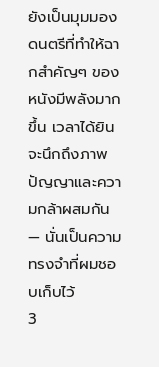ยังเป็นมุมมองดนตรีที่ทำให้ฉากสำคัญๆ ของหนังมีพลังมากขึ้น เวลาได้ยินจะนึกถึงภาพปัญญาและความกล้าผสมกัน — นั่นเป็นความทรงจำที่ผมชอบเก็บไว้
3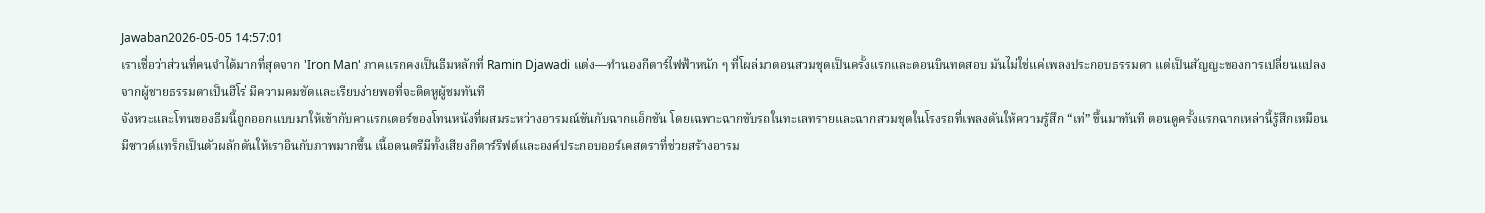Jawaban2026-05-05 14:57:01
เราเชื่อว่าส่วนที่คนจำได้มากที่สุดจาก 'Iron Man' ภาคแรกคงเป็นธีมหลักที่ Ramin Djawadi แต่ง—ทำนองกีตาร์ไฟฟ้าหนัก ๆ ที่โผล่มาตอนสวมชุดเป็นครั้งแรกและตอนบินทดสอบ มันไม่ใช่แค่เพลงประกอบธรรมดา แต่เป็นสัญญะของการเปลี่ยนแปลงจากผู้ชายธรรมดาเป็นฮีโร่ มีความคมชัดและเรียบง่ายพอที่จะติดหูผู้ชมทันที
จังหวะและโทนของธีมนี้ถูกออกแบบมาให้เข้ากับคาแรกเตอร์ของโทนหนังที่ผสมระหว่างอารมณ์ขันกับฉากแอ็กชัน โดยเฉพาะฉากขับรถในทะเลทรายและฉากสวมชุดในโรงรถที่เพลงดันให้ความรู้สึก “เท่” ขึ้นมาทันที ตอนดูครั้งแรกฉากเหล่านี้รู้สึกเหมือนมีซาวด์แทร็กเป็นตัวผลักดันให้เราอินกับภาพมากขึ้น เนื้อดนตรีมีทั้งเสียงกีตาร์ริฟต์และองค์ประกอบออร์เคสตราที่ช่วยสร้างอารม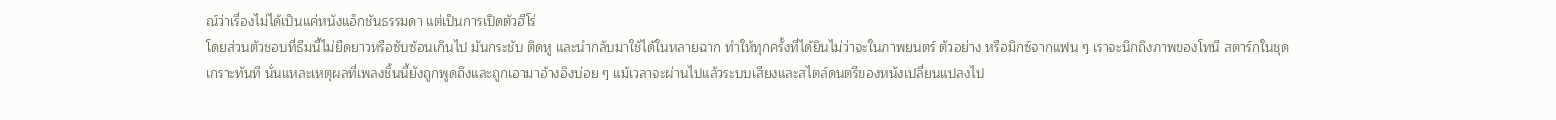ณ์ว่าเรื่องไม่ได้เป็นแค่หนังแอ็กชันธรรมดา แต่เป็นการเปิดตัวฮีโร่
โดยส่วนตัวชอบที่ธีมนี้ไม่ยืดยาวหรือซับซ้อนเกินไป มันกระชับ ติดหู และนำกลับมาใช้ได้ในหลายฉาก ทำให้ทุกครั้งที่ได้ยินไม่ว่าจะในภาพยนตร์ ตัวอย่าง หรือมิกซ์จากแฟน ๆ เราจะนึกถึงภาพของโทนี สตาร์กในชุดเกราะทันที นั่นแหละเหตุผลที่เพลงชิ้นนี้ยังถูกพูดถึงและถูกเอามาอ้างอิงบ่อย ๆ แม้เวลาจะผ่านไปแล้วระบบเสียงและสไตล์ดนตรีของหนังเปลี่ยนแปลงไป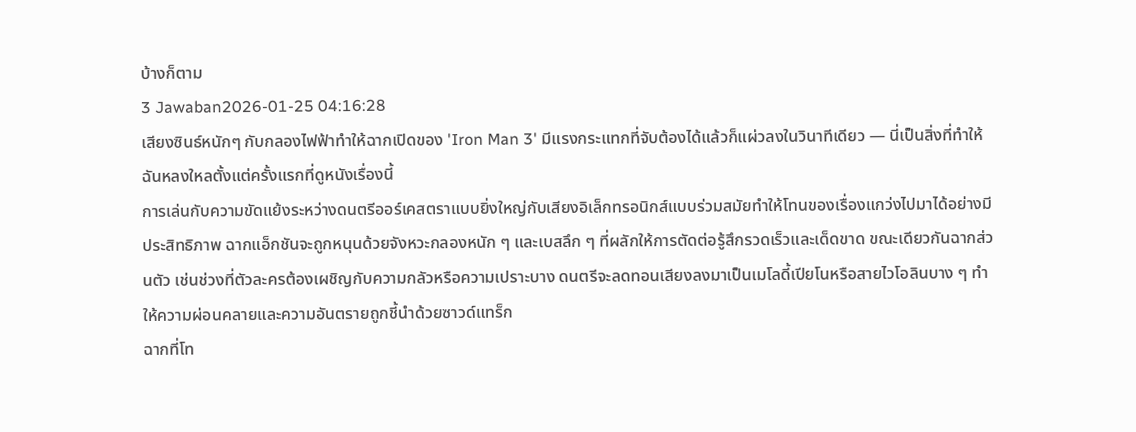บ้างก็ตาม
3 Jawaban2026-01-25 04:16:28
เสียงซินธ์หนักๆ กับกลองไฟฟ้าทำให้ฉากเปิดของ 'Iron Man 3' มีแรงกระแทกที่จับต้องได้แล้วก็แผ่วลงในวินาทีเดียว — นี่เป็นสิ่งที่ทำให้ฉันหลงใหลตั้งแต่ครั้งแรกที่ดูหนังเรื่องนี้
การเล่นกับความขัดแย้งระหว่างดนตรีออร์เคสตราแบบยิ่งใหญ่กับเสียงอิเล็กทรอนิกส์แบบร่วมสมัยทำให้โทนของเรื่องแกว่งไปมาได้อย่างมีประสิทธิภาพ ฉากแอ็กชันจะถูกหนุนด้วยจังหวะกลองหนัก ๆ และเบสลึก ๆ ที่ผลักให้การตัดต่อรู้สึกรวดเร็วและเด็ดขาด ขณะเดียวกันฉากส่วนตัว เช่นช่วงที่ตัวละครต้องเผชิญกับความกลัวหรือความเปราะบาง ดนตรีจะลดทอนเสียงลงมาเป็นเมโลดี้เปียโนหรือสายไวโอลินบาง ๆ ทำให้ความผ่อนคลายและความอันตรายถูกชี้นำด้วยซาวด์แทร็ก
ฉากที่โท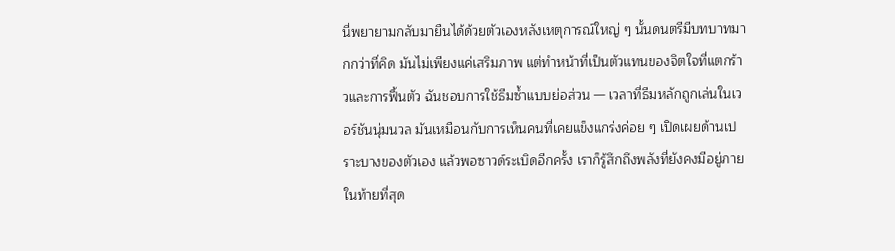นี่พยายามกลับมายืนได้ด้วยตัวเองหลังเหตุการณ์ใหญ่ ๆ นั้นดนตรีมีบทบาทมากกว่าที่คิด มันไม่เพียงแค่เสริมภาพ แต่ทำหน้าที่เป็นตัวแทนของจิตใจที่แตกร้าวและการฟื้นตัว ฉันชอบการใช้ธีมซ้ำแบบย่อส่วน — เวลาที่ธีมหลักถูกเล่นในเวอร์ชันนุ่มนวล มันเหมือนกับการเห็นคนที่เคยแข็งแกร่งค่อย ๆ เปิดเผยด้านเปราะบางของตัวเอง แล้วพอซาวด์ระเบิดอีกครั้ง เราก็รู้สึกถึงพลังที่ยังคงมีอยู่ภายในท้ายที่สุด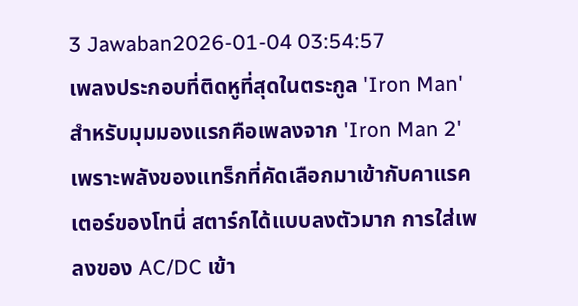3 Jawaban2026-01-04 03:54:57
เพลงประกอบที่ติดหูที่สุดในตระกูล 'Iron Man' สำหรับมุมมองแรกคือเพลงจาก 'Iron Man 2' เพราะพลังของแทร็กที่คัดเลือกมาเข้ากับคาแรคเตอร์ของโทนี่ สตาร์กได้แบบลงตัวมาก การใส่เพลงของ AC/DC เข้า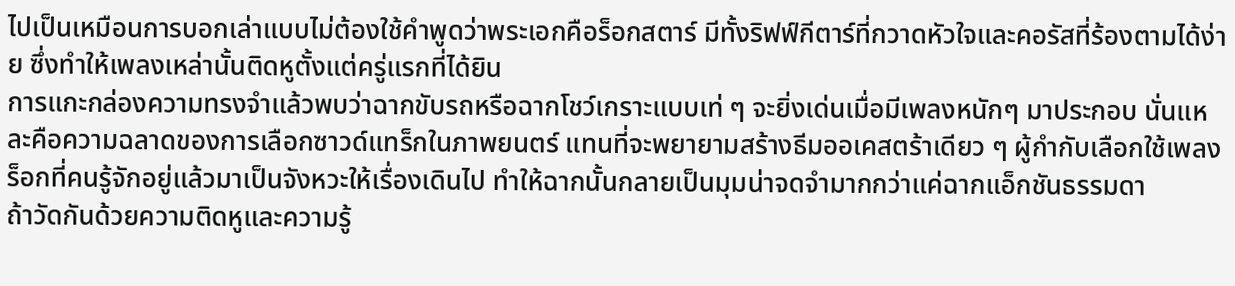ไปเป็นเหมือนการบอกเล่าแบบไม่ต้องใช้คำพูดว่าพระเอกคือร็อกสตาร์ มีทั้งริฟฟ์กีตาร์ที่กวาดหัวใจและคอรัสที่ร้องตามได้ง่าย ซึ่งทำให้เพลงเหล่านั้นติดหูตั้งแต่ครู่แรกที่ได้ยิน
การแกะกล่องความทรงจำแล้วพบว่าฉากขับรถหรือฉากโชว์เกราะแบบเท่ ๆ จะยิ่งเด่นเมื่อมีเพลงหนักๆ มาประกอบ นั่นแหละคือความฉลาดของการเลือกซาวด์แทร็กในภาพยนตร์ แทนที่จะพยายามสร้างธีมออเคสตร้าเดียว ๆ ผู้กำกับเลือกใช้เพลงร็อกที่คนรู้จักอยู่แล้วมาเป็นจังหวะให้เรื่องเดินไป ทำให้ฉากนั้นกลายเป็นมุมน่าจดจำมากกว่าแค่ฉากแอ็กชันธรรมดา
ถ้าวัดกันด้วยความติดหูและความรู้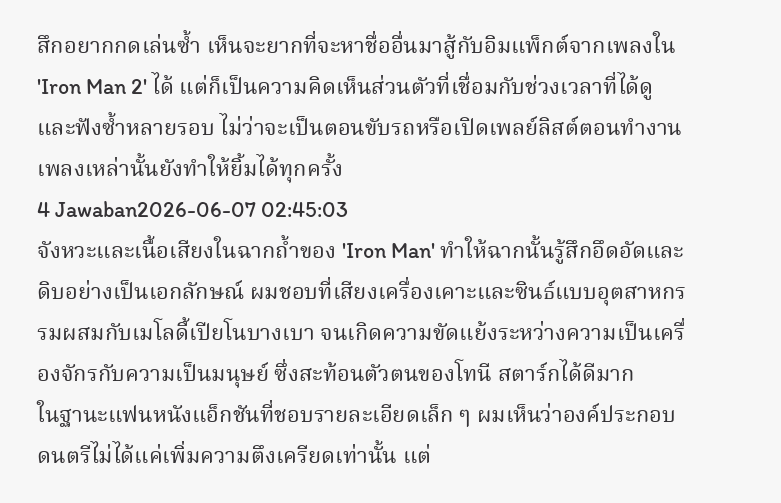สึกอยากกดเล่นซ้ำ เห็นจะยากที่จะหาชื่ออื่นมาสู้กับอิมแพ็กต์จากเพลงใน 'Iron Man 2' ได้ แต่ก็เป็นความคิดเห็นส่วนตัวที่เชื่อมกับช่วงเวลาที่ได้ดูและฟังซ้ำหลายรอบ ไม่ว่าจะเป็นตอนขับรถหรือเปิดเพลย์ลิสต์ตอนทำงาน เพลงเหล่านั้นยังทำให้ยิ้มได้ทุกครั้ง
4 Jawaban2026-06-07 02:45:03
จังหวะและเนื้อเสียงในฉากถ้ำของ 'Iron Man' ทำให้ฉากนั้นรู้สึกอึดอัดและดิบอย่างเป็นเอกลักษณ์ ผมชอบที่เสียงเครื่องเคาะและซินธ์แบบอุตสาหกรรมผสมกับเมโลดี้เปียโนบางเบา จนเกิดความขัดแย้งระหว่างความเป็นเครื่องจักรกับความเป็นมนุษย์ ซึ่งสะท้อนตัวตนของโทนี สตาร์กได้ดีมาก
ในฐานะแฟนหนังแอ็กชันที่ชอบรายละเอียดเล็ก ๆ ผมเห็นว่าองค์ประกอบดนตรีไม่ได้แค่เพิ่มความตึงเครียดเท่านั้น แต่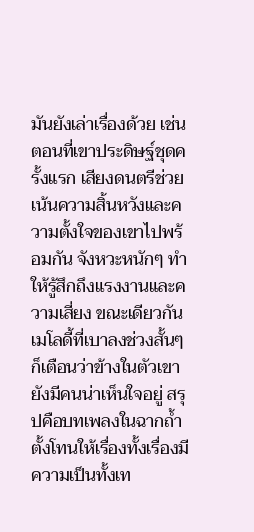มันยังเล่าเรื่องด้วย เช่น ตอนที่เขาประดิษฐ์ชุดครั้งแรก เสียงดนตรีช่วยเน้นความสิ้นหวังและความตั้งใจของเขาไปพร้อมกัน จังหวะหนักๆ ทำให้รู้สึกถึงแรงงานและความเสี่ยง ขณะเดียวกันเมโลดี้ที่เบาลงช่วงสั้นๆ ก็เตือนว่าข้างในตัวเขายังมีคนน่าเห็นใจอยู่ สรุปคือบทเพลงในฉากถ้ำตั้งโทนให้เรื่องทั้งเรื่องมีความเป็นทั้งเท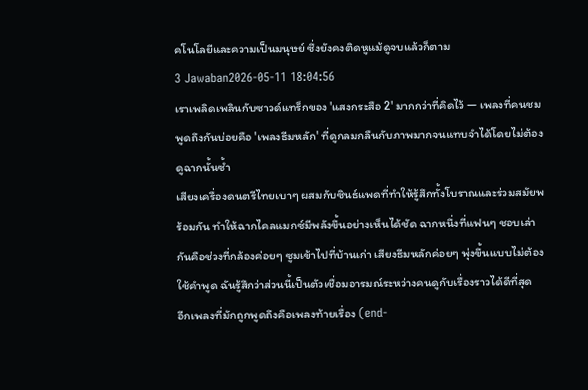คโนโลยีและความเป็นมนุษย์ ซึ่งยังคงติดหูแม้ดูจบแล้วก็ตาม
3 Jawaban2026-05-11 18:04:56
เราเพลิดเพลินกับซาวด์แทร็กของ 'แสงกระสือ 2' มากกว่าที่คิดไว้ — เพลงที่คนชมพูดถึงกันบ่อยคือ 'เพลงธีมหลัก' ที่ดูกลมกลืนกับภาพมากจนแทบจำได้โดยไม่ต้องดูฉากนั้นซ้ำ
เสียงเครื่องดนตรีไทยเบาๆ ผสมกับซินธ์แพดที่ทำให้รู้สึกทั้งโบราณและร่วมสมัยพร้อมกัน ทำให้ฉากไคลแมกซ์มีพลังขึ้นอย่างเห็นได้ชัด ฉากหนึ่งที่แฟนๆ ชอบเล่ากันคือช่วงที่กล้องค่อยๆ ซูมเข้าไปที่บ้านเก่า เสียงธีมหลักค่อยๆ พุ่งขึ้นแบบไม่ต้องใช้คำพูด ฉันรู้สึกว่าส่วนนี้เป็นตัวเชื่อมอารมณ์ระหว่างคนดูกับเรื่องราวได้ดีที่สุด
อีกเพลงที่มักถูกพูดถึงคือเพลงท้ายเรื่อง (end-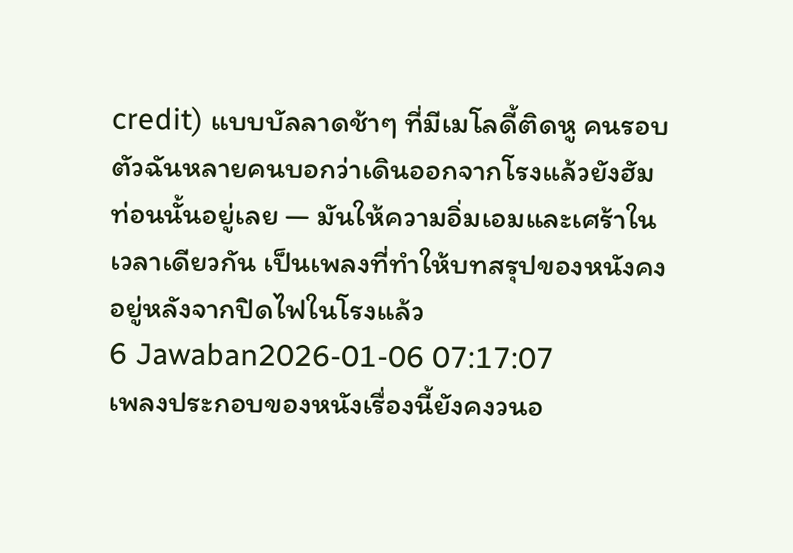credit) แบบบัลลาดช้าๆ ที่มีเมโลดี้ติดหู คนรอบตัวฉันหลายคนบอกว่าเดินออกจากโรงแล้วยังฮัมท่อนนั้นอยู่เลย — มันให้ความอิ่มเอมและเศร้าในเวลาเดียวกัน เป็นเพลงที่ทำให้บทสรุปของหนังคงอยู่หลังจากปิดไฟในโรงแล้ว
6 Jawaban2026-01-06 07:17:07
เพลงประกอบของหนังเรื่องนี้ยังคงวนอ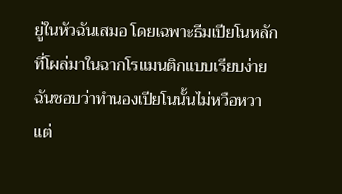ยู่ในหัวฉันเสมอ โดยเฉพาะธีมเปียโนหลักที่โผล่มาในฉากโรแมนติกแบบเรียบง่าย
ฉันชอบว่าทำนองเปียโนนั้นไม่หวือหวา แต่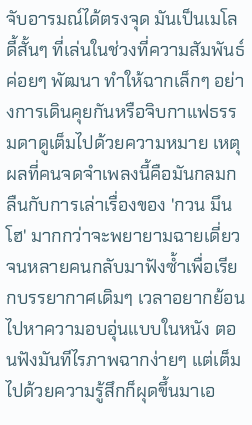จับอารมณ์ได้ตรงจุด มันเป็นเมโลดี้สั้นๆ ที่เล่นในช่วงที่ความสัมพันธ์ค่อยๆ พัฒนา ทำให้ฉากเล็กๆ อย่างการเดินคุยกันหรือจิบกาแฟธรรมดาดูเต็มไปด้วยความหมาย เหตุผลที่คนจดจำเพลงนี้คือมันกลมกลืนกับการเล่าเรื่องของ 'กวน มึน โฮ' มากกว่าจะพยายามฉายเดี่ยว จนหลายคนกลับมาฟังซ้ำเพื่อเรียกบรรยากาศเดิมๆ เวลาอยากย้อนไปหาความอบอุ่นแบบในหนัง ตอนฟังมันทีไรภาพฉากง่ายๆ แต่เต็มไปด้วยความรู้สึกก็ผุดขึ้นมาเอ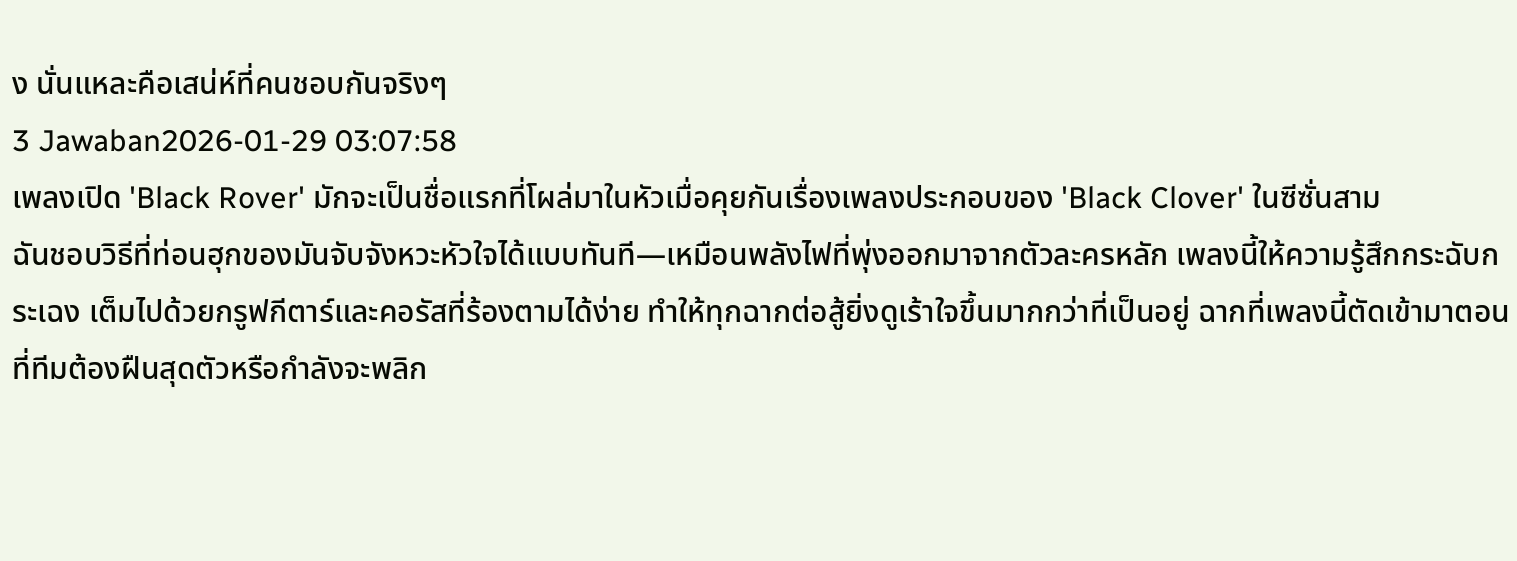ง นั่นแหละคือเสน่ห์ที่คนชอบกันจริงๆ
3 Jawaban2026-01-29 03:07:58
เพลงเปิด 'Black Rover' มักจะเป็นชื่อแรกที่โผล่มาในหัวเมื่อคุยกันเรื่องเพลงประกอบของ 'Black Clover' ในซีซั่นสาม
ฉันชอบวิธีที่ท่อนฮุกของมันจับจังหวะหัวใจได้แบบทันที—เหมือนพลังไฟที่พุ่งออกมาจากตัวละครหลัก เพลงนี้ให้ความรู้สึกกระฉับกระเฉง เต็มไปด้วยกรูฟกีตาร์และคอรัสที่ร้องตามได้ง่าย ทำให้ทุกฉากต่อสู้ยิ่งดูเร้าใจขึ้นมากกว่าที่เป็นอยู่ ฉากที่เพลงนี้ตัดเข้ามาตอนที่ทีมต้องฝืนสุดตัวหรือกำลังจะพลิก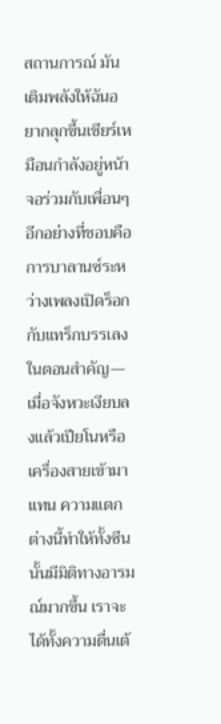สถานการณ์ มันเติมพลังให้ฉันอยากลุกขึ้นเชียร์เหมือนกำลังอยู่หน้าจอร่วมกับเพื่อนๆ
อีกอย่างที่ชอบคือการบาลานซ์ระหว่างเพลงเปิดร็อกกับแทร็กบรรเลงในตอนสำคัญ—เมื่อจังหวะเงียบลงแล้วเปียโนหรือเครื่องสายเข้ามาแทน ความแตกต่างนี้ทำให้ทั้งซีนนั้นมีมิติทางอารมณ์มากขึ้น เราจะได้ทั้งความตื่นเต้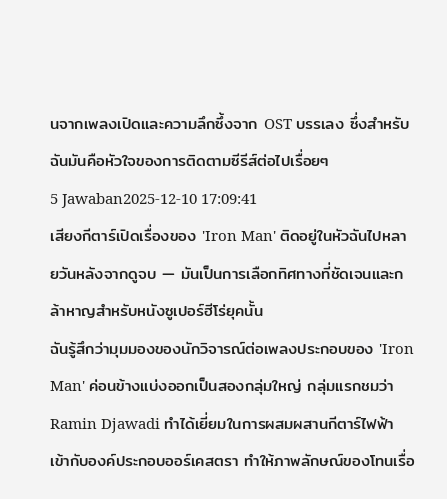นจากเพลงเปิดและความลึกซึ้งจาก OST บรรเลง ซึ่งสำหรับฉันมันคือหัวใจของการติดตามซีรีส์ต่อไปเรื่อยๆ
5 Jawaban2025-12-10 17:09:41
เสียงกีตาร์เปิดเรื่องของ 'Iron Man' ติดอยู่ในหัวฉันไปหลายวันหลังจากดูจบ — มันเป็นการเลือกทิศทางที่ชัดเจนและกล้าหาญสำหรับหนังซูเปอร์ฮีโร่ยุคนั้น
ฉันรู้สึกว่ามุมมองของนักวิจารณ์ต่อเพลงประกอบของ 'Iron Man' ค่อนข้างแบ่งออกเป็นสองกลุ่มใหญ่ กลุ่มแรกชมว่า Ramin Djawadi ทำได้เยี่ยมในการผสมผสานกีตาร์ไฟฟ้าเข้ากับองค์ประกอบออร์เคสตรา ทำให้ภาพลักษณ์ของโทนเรื่อ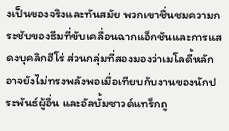งเป็นของจริงและทันสมัย พวกเขาชื่นชมความกระชับของธีมที่ขับเคลื่อนฉากแอ็กชันและการแสดงบุคลิกฮีโร่ ส่วนกลุ่มที่สองมองว่าเมโลดี้หลักอาจยังไม่ทรงพลังพอเมื่อเทียบกับงานของนักประพันธ์ผู้อื่น และอัลบั้มซาวด์แทร็กถู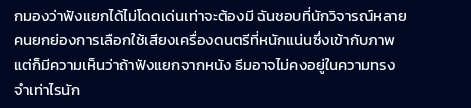กมองว่าฟังแยกได้ไม่โดดเด่นเท่าจะต้องมี ฉันชอบที่นักวิจารณ์หลายคนยกย่องการเลือกใช้เสียงเครื่องดนตรีที่หนักแน่นซึ่งเข้ากับภาพ แต่ก็มีความเห็นว่าถ้าฟังแยกจากหนัง ธีมอาจไม่คงอยู่ในความทรงจำเท่าไรนัก